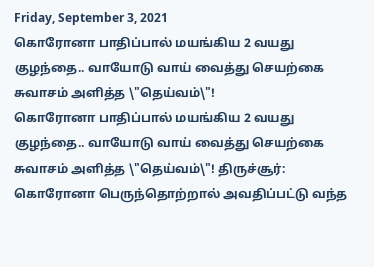Friday, September 3, 2021
கொரோனா பாதிப்பால் மயங்கிய 2 வயது குழந்தை.. வாயோடு வாய் வைத்து செயற்கை சுவாசம் அளித்த \"தெய்வம்\"!
கொரோனா பாதிப்பால் மயங்கிய 2 வயது குழந்தை.. வாயோடு வாய் வைத்து செயற்கை சுவாசம் அளித்த \"தெய்வம்\"! திருச்சூர்: கொரோனா பெருந்தொற்றால் அவதிப்பட்டு வந்த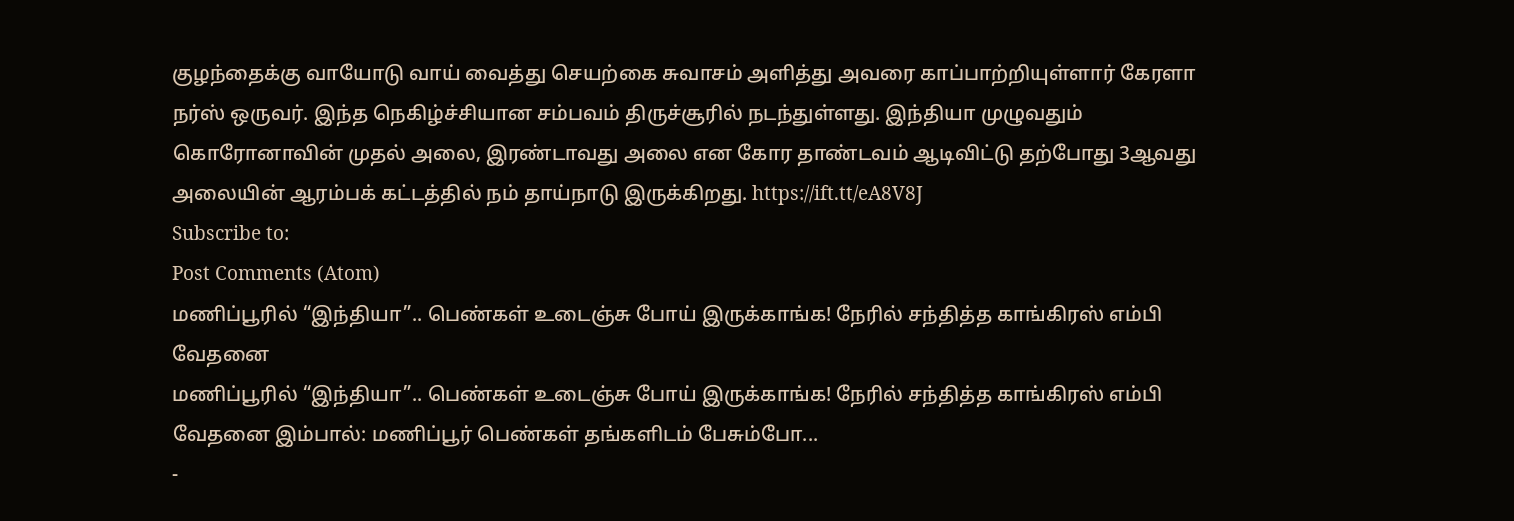குழந்தைக்கு வாயோடு வாய் வைத்து செயற்கை சுவாசம் அளித்து அவரை காப்பாற்றியுள்ளார் கேரளா நர்ஸ் ஒருவர். இந்த நெகிழ்ச்சியான சம்பவம் திருச்சூரில் நடந்துள்ளது. இந்தியா முழுவதும் கொரோனாவின் முதல் அலை, இரண்டாவது அலை என கோர தாண்டவம் ஆடிவிட்டு தற்போது 3ஆவது அலையின் ஆரம்பக் கட்டத்தில் நம் தாய்நாடு இருக்கிறது. https://ift.tt/eA8V8J
Subscribe to:
Post Comments (Atom)
மணிப்பூரில் “இந்தியா”.. பெண்கள் உடைஞ்சு போய் இருக்காங்க! நேரில் சந்தித்த காங்கிரஸ் எம்பி வேதனை
மணிப்பூரில் “இந்தியா”.. பெண்கள் உடைஞ்சு போய் இருக்காங்க! நேரில் சந்தித்த காங்கிரஸ் எம்பி வேதனை இம்பால்: மணிப்பூர் பெண்கள் தங்களிடம் பேசும்போ...
-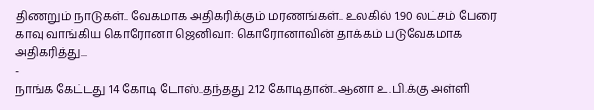திணறும் நாடுகள்.. வேகமாக அதிகரிக்கும் மரணங்கள்.. உலகில் 1.90 லட்சம் பேரை காவு வாங்கிய கொரோனா ஜெனிவா: கொரோனாவின் தாக்கம் படுவேகமாக அதிகரித்து...
-
நாங்க கேட்டது 14 கோடி டோஸ்..தந்தது 2.12 கோடிதான்..ஆனா உ.பி.க்கு அள்ளி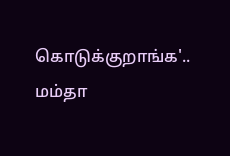கொடுக்குறாங்க'.. மம்தா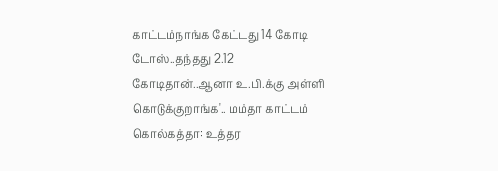காட்டம்நாங்க கேட்டது 14 கோடி டோஸ்..தந்தது 2.12 கோடிதான்..ஆனா உ.பி.க்கு அள்ளி கொடுக்குறாங்க'.. மம்தா காட்டம் கொல்கத்தா: உத்தர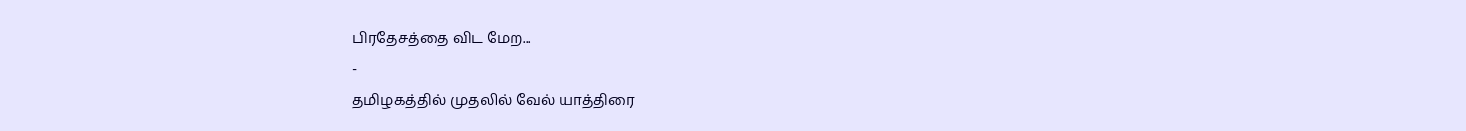பிரதேசத்தை விட மேற...
-
தமிழகத்தில் முதலில் வேல் யாத்திரை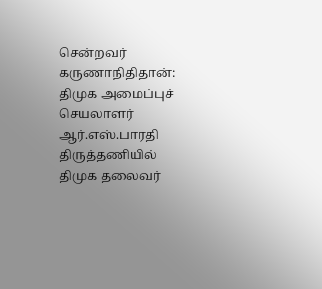சென்றவர் கருணாநிதிதான்: திமுக அமைப்புச் செயலாளர் ஆர்.எஸ்.பாரதி திருத்தணியில் திமுக தலைவர்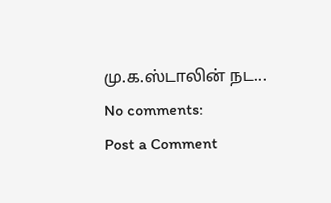மு.க.ஸ்டாலின் நட...
No comments:
Post a Comment